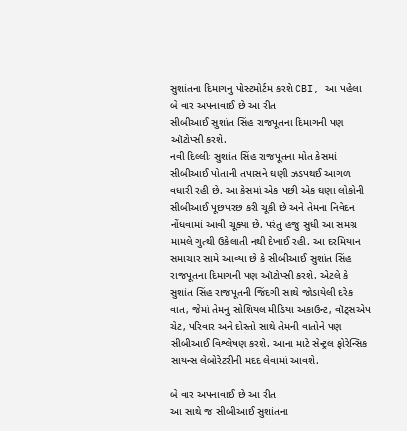સુશાંતના દિમાગનુ પોસ્ટમોર્ટમ કરશે CBI, આ પહેલા બે વાર અપનાવાઈ છે આ રીત
સીબીઆઈ સુશાંત સિંહ રાજપૂતના દિમાગની પણ ઑટોપ્સી કરશે.
નવી દિલ્લીઃ સુશાંત સિંહ રાજપૂતના મોત કેસમાં સીબીઆઈ પોતાની તપાસને ઘણી ઝડપથઈ આગળ વધારી રહી છે. આ કેસમાં એક પછી એક ઘણા લોકોની સીબીઆઈ પૂછપરછ કરી ચૂકી છે અને તેમના નિવેદન નોંધવામાં આવી ચૂક્યા છે. પરંતુ હજુ સુધી આ સમગ્ર મામલે ગુત્થી ઉકેલાતી નથી દેખાઈ રહી. આ દરમિયાન સમાચાર સામે આવ્યા છે કે સીબીઆઈ સુશાંત સિંહ રાજપૂતના દિમાગની પણ ઑટોપ્સી કરશે. એટલે કે સુશાંત સિંહ રાજપૂતની જિંદગી સાથે જોડાયેલી દરેક વાત, જેમાં તેમનુ સોશિયલ મીડિયા અકાઉન્ટ, વૉટ્સએપ ચેટ, પરિવાર અને દોસ્તો સાથે તેમની વાતોને પણ સીબીઆઈ વિશ્લેષણ કરશે. આના માટે સેન્ટ્રલ ફોરેન્સિક સાયન્સ લેબોરેટરીની મદદ લેવામાં આવશે.

બે વાર અપનાવાઈ છે આ રીત
આ સાથે જ સીબીઆઈ સુશાંતના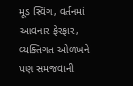મૂડ સ્વિંગ, વર્તનમાં આવનાર ફેરફાર, વ્યક્તિગત ઓળખને પણ સમજવાની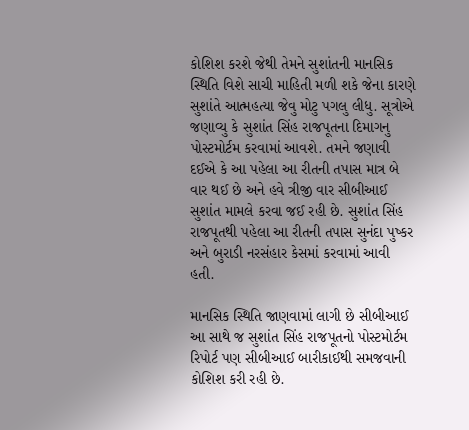કોશિશ કરશે જેથી તેમને સુશાંતની માનસિક સ્થિતિ વિશે સાચી માહિતી મળી શકે જેના કારણે સુશાંતે આત્મહત્યા જેવુ મોટુ પગલુ લીધુ. સૂત્રોએ જણાવ્યુ કે સુશાંત સિંહ રાજપૂતના દિમાગનુ પોસ્ટમોર્ટમ કરવામાં આવશે. તમને જણાવી દઈએ કે આ પહેલા આ રીતની તપાસ માત્ર બે વાર થઈ છે અને હવે ત્રીજી વાર સીબીઆઈ સુશાંત મામલે કરવા જઈ રહી છે. સુશાંત સિંહ રાજપૂતથી પહેલા આ રીતની તપાસ સુનંદા પુષ્કર અને બુરાડી નરસંહાર કેસમાં કરવામાં આવી હતી.

માનસિક સ્થિતિ જાણવામાં લાગી છે સીબીઆઈ
આ સાથે જ સુશાંત સિંહ રાજપૂતનો પોસ્ટમોર્ટમ રિપોર્ટ પણ સીબીઆઈ બારીકાઈથી સમજવાની કોશિશ કરી રહી છે.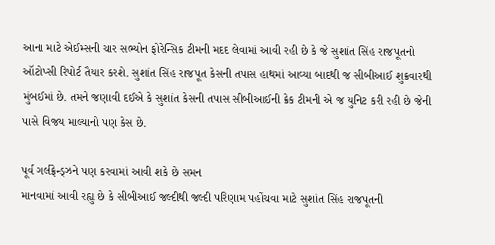આના માટે એઈમ્સની ચાર સભ્યોન ફોરેન્સિક ટીમની મદદ લેવામાં આવી રહી છે કે જે સુશાંત સિંહ રાજપૂતનો ઑટોપ્સી રિપોર્ટ તૈયાર કરશે. સુશાંત સિંહ રાજપૂત કેસની તપાસ હાથમાં આવ્યા બાદથી જ સીબીઆઈ શુક્રવારથી મુંબઈમાં છે. તમને જણાવી દઈએ કે સુશાંત કેસની તપાસ સીબીઆઈની ક્રેક ટીમની એ જ યુનિટ કરી રહી છે જેની પાસે વિજય માલ્યાનો પણ કેસ છે.

પૂર્વ ગર્લફ્રેન્ડ્ઝને પણ કરવામાં આવી શકે છે સમન
માનવામાં આવી રહ્યુ છે કે સીબીઆઈ જલ્દીથી જલ્દી પરિણામ પહોંચવા માટે સુશાંત સિંહ રાજપૂતની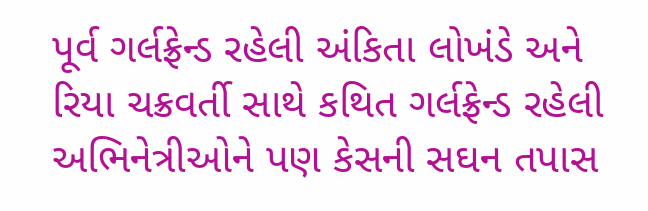પૂર્વ ગર્લફ્રેન્ડ રહેલી અંકિતા લોખંડે અને રિયા ચક્રવર્તી સાથે કથિત ગર્લફ્રેન્ડ રહેલી અભિનેત્રીઓને પણ કેસની સઘન તપાસ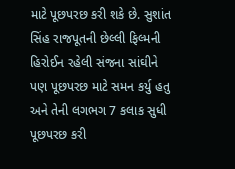માટે પૂછપરછ કરી શકે છે. સુશાંત સિંહ રાજપૂતની છેલ્લી ફિલ્મની હિરોઈન રહેલી સંજના સાંઘીને પણ પૂછપરછ માટે સમન કર્યુ હતુ અને તેની લગભગ 7 કલાક સુધી પૂછપરછ કરી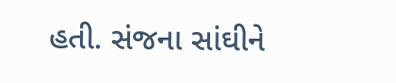હતી. સંજના સાંઘીને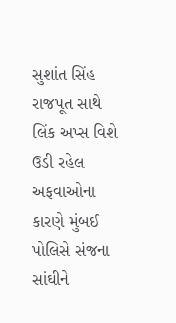સુશાંત સિંહ રાજપૂત સાથે લિંક અપ્સ વિશે ઉડી રહેલ અફવાઓના કારણે મુંબઈ પોલિસે સંજના સાંઘીને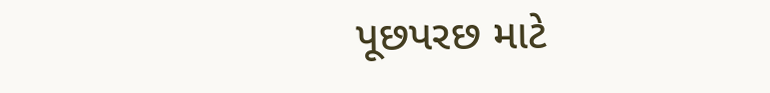પૂછપરછ માટે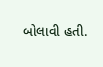બોલાવી હતી.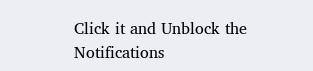Click it and Unblock the Notifications